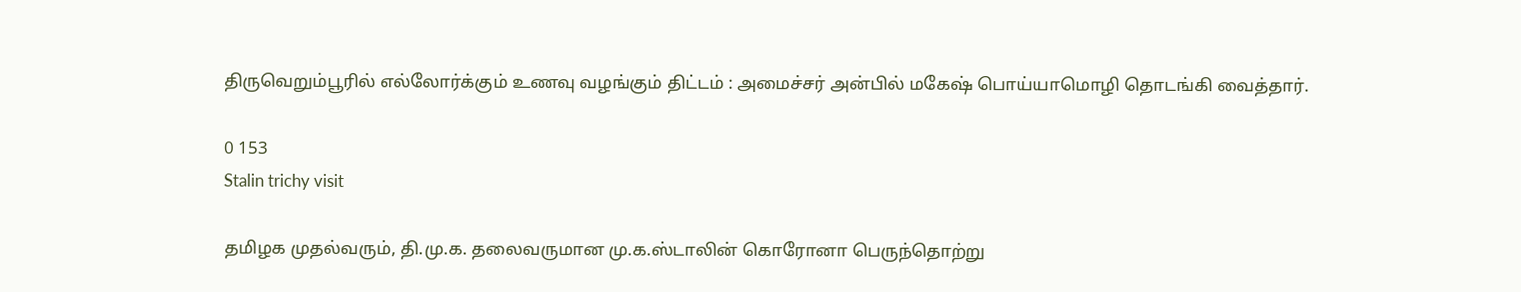திருவெறும்பூரில் எல்லோர்க்கும் உணவு வழங்கும் திட்டம் : அமைச்சர் அன்பில் மகேஷ் பொய்யாமொழி தொடங்கி வைத்தார்.

0 153
Stalin trichy visit

தமிழக முதல்வரும், தி.மு.க. தலைவருமான மு.க.ஸ்டாலின் கொரோனா பெருந்தொற்று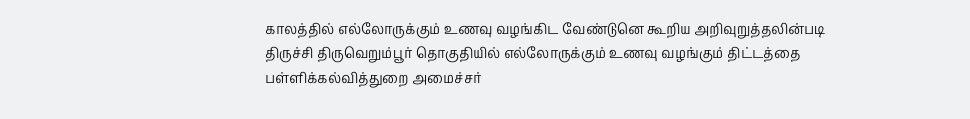காலத்தில் எல்லோருக்கும் உணவு வழங்கிட வேண்டுனெ கூறிய அறிவுறுத்தலின்படி திருச்சி திருவெறும்பூர் தொகுதியில் எல்லோருக்கும் உணவு வழங்கும் திட்டத்தை பள்ளிக்கல்வித்துறை அமைச்சர்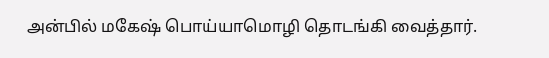அன்பில் மகேஷ் பொய்யாமொழி தொடங்கி வைத்தார்.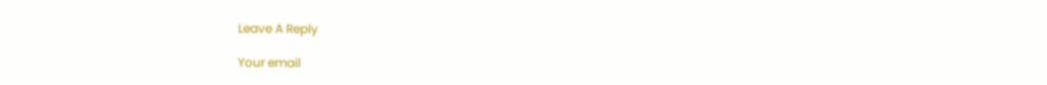Leave A Reply

Your email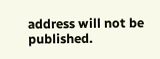address will not be published.